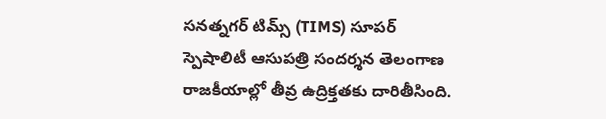సనత్నగర్ టిమ్స్ (TIMS) సూపర్ స్పెషాలిటీ ఆసుపత్రి సందర్శన తెలంగాణ రాజకీయాల్లో తీవ్ర ఉద్రిక్తతకు దారితీసింది.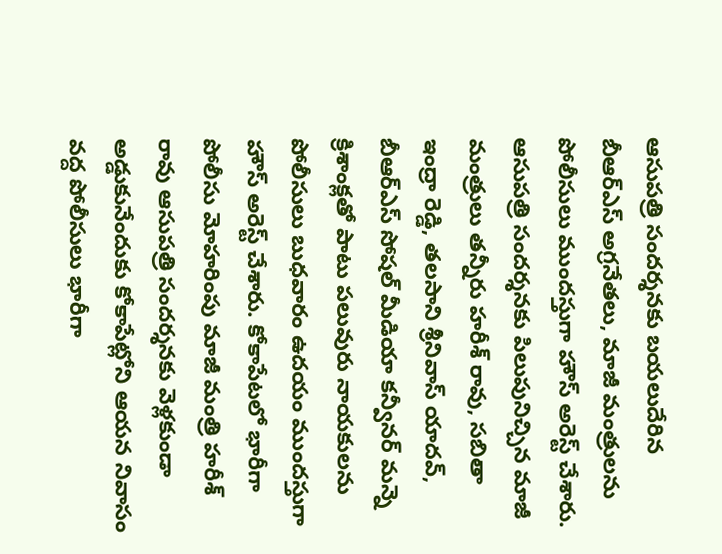ఆసుపత్రి సందర్శనకు బయలుదేరిన బీఆర్ఎస్ అగ్రనేతలు, మాజీ మంత్రులను పోలీసులు ముందస్తుగా హౌస్ అరెస్ట్ చేశారు.
ఆసుపత్రి సందర్శనకు పిలుపునిచ్చిన మాజీ మంత్రులు తన్నీరు హరీశ్ రావు, సబితా ఇంద్రా రెడ్డి, తలసాని శ్రీనివాస్ యాదవ్, బీఆర్ఎస్ సోషల్ మీడియా కన్వీనర్ మన్నె క్రిశాంక్లతో పాటు పలువురు నాయకులను పోలీసులు బుధవారం ఉదయం ముందస్తుగా హౌస్ అరెస్ట్ చేశారు. కోకాపేటలో భారీగా పోలీసు మోహరింపు మాజీ మంత్రి హరీశ్ రావు ఆసుపత్రి సందర్శనకు వెళ్లకుండా అడ్డుకునేందుకు కోకాపేట్లోని ఆయన నివాసం వద్ద పోలీసులు భారీగా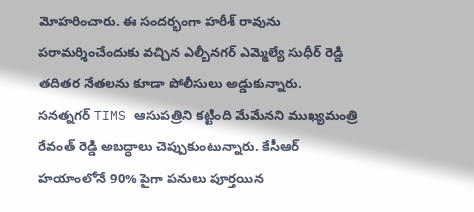మోహరించారు. ఈ సందర్భంగా హరీశ్ రావును పరామర్శించేందుకు వచ్చిన ఎల్బీనగర్ ఎమ్మెల్యే సుధీర్ రెడ్డి తదితర నేతలను కూడా పోలీసులు అడ్డుకున్నారు.
సనత్నగర్ TIMS ఆసుపత్రిని కట్టింది మేమేనని ముఖ్యమంత్రి రేవంత్ రెడ్డి అబద్ధాలు చెప్పుకుంటున్నారు. కేసీఆర్ హయాంలోనే 90% పైగా పనులు పూర్తయిన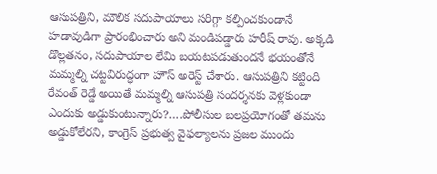ఆసుపత్రిని, మౌలిక సదుపాయాలు సరిగ్గా కల్పించకుండానే హడావుడిగా ప్రారంభించారు అని మండిపడ్డారు హరీష్ రావు. అక్కడి డొల్లతనం, సదుపాయాల లేమి బయటపడుతుందనే భయంతోనే మమ్మల్ని చట్టవిరుద్ధంగా హౌస్ అరెస్ట్ చేశారు. ఆసుపత్రిని కట్టింది రేవంత్ రెడ్డే అయితే మమ్మల్ని ఆసుపత్రి సందర్శనకు వెళ్లకుండా ఎందుకు అడ్డుకుంటున్నారు?….పోలీసుల బలప్రయోగంతో తమను అడ్డుకోలేరని, కాంగ్రెస్ ప్రభుత్వ వైఫల్యాలను ప్రజల ముందు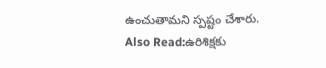ఉంచుతామని స్పష్టం చేశారు.
Also Read:ఉరిశిక్షకు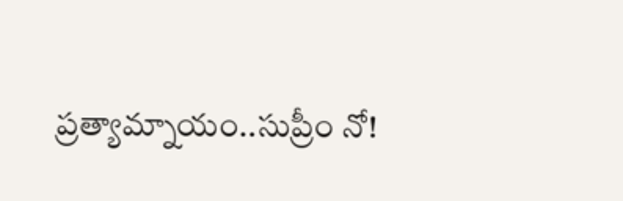ప్రత్యామ్నాయం..సుప్రీం నో!